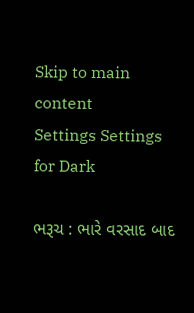Skip to main content
Settings Settings for Dark

ભરૂચ : ભારે વરસાદ બાદ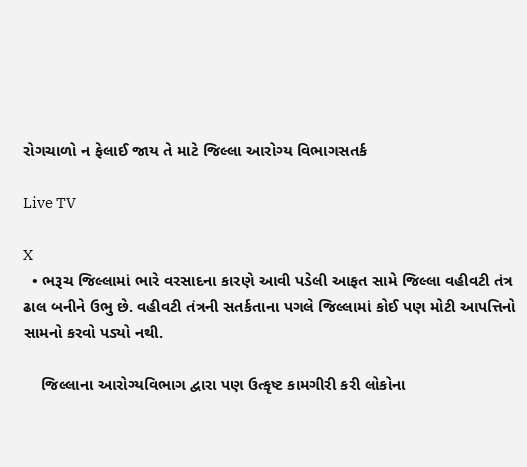રોગચાળો ન ફેલાઈ જાય તે માટે જિલ્લા આરોગ્ય વિભાગસતર્ક

Live TV

X
  • ભરૂચ જિલ્લામાં ભારે વરસાદના કારણે આવી પડેલી આફત સામે જિલ્લા વહીવટી તંત્ર ઢાલ બનીને ઉભુ છે. વહીવટી તંત્રની સતર્કતાના પગલે જિલ્લામાં કોઈ પણ મોટી આપત્તિનો સામનો કરવો પડ્યો નથી.

    જિલ્લાના આરોગ્યવિભાગ દ્વારા પણ ઉત્કૃષ્ટ કામગીરી કરી લોકોના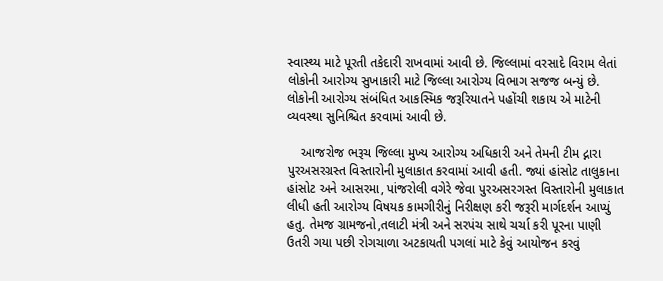સ્વાસ્થ્ય માટે પૂરતી તકેદારી રાખવામાં આવી છે. જિલ્લામાં વરસાદે વિરામ લેતાં લોકોની આરોગ્ય સુખાકારી માટે જિલ્લા આરોગ્ય વિભાગ સજજ બન્યું છે. લોકોની આરોગ્ય સંબંધિત આકસ્મિક જરૂરિયાતને પહોંચી શકાય એ માટેની વ્યવસ્થા સુનિશ્ચિત કરવામાં આવી છે.

    આજરોજ ભરૂચ જિલ્લા મુખ્ય આરોગ્ય અધિકારી અને તેમની ટીમ દ્નારા પુરઅસરગ્રસ્ત વિસ્તારોની મુલાકાત કરવામાં આવી હતી. જ્યાં હાંસોટ તાલુકાના હાંસોટ અને આસરમા, પાંજરોલી વગેરે જેવા પુરઅસરગસ્ત વિસ્તારોની મુલાકાત લીધી હતી આરોગ્ય વિષયક કામગીરીનું નિરીક્ષણ કરી જરૂરી માર્ગદર્શન આપ્યું હતુ. તેમજ ગ્રામજનો,તલાટી મંત્રી અને સરપંચ સાથે ચર્ચા કરી પૂરના પાણી ઉતરી ગયા પછી રોગચાળા અટકાયતી પગલાં માટે કેવું આયોજન કરવું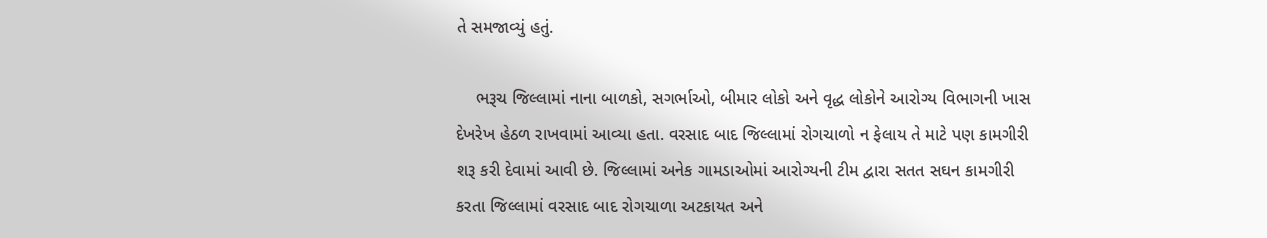તે સમજાવ્યું હતું.

    ભરૂચ જિલ્લામાં નાના બાળકો, સગર્ભાઓ, બીમાર લોકો અને વૃદ્ધ લોકોને આરોગ્ય વિભાગની ખાસ દેખરેખ હેઠળ રાખવામાં આવ્યા હતા. વરસાદ બાદ જિલ્લામાં રોગચાળો ન ફેલાય તે માટે પણ કામગીરી શરૂ કરી દેવામાં આવી છે. જિલ્લામાં અનેક ગામડાઓમાં આરોગ્યની ટીમ દ્વારા સતત સઘન કામગીરી કરતા જિલ્લામાં વરસાદ બાદ રોગચાળા અટકાયત અને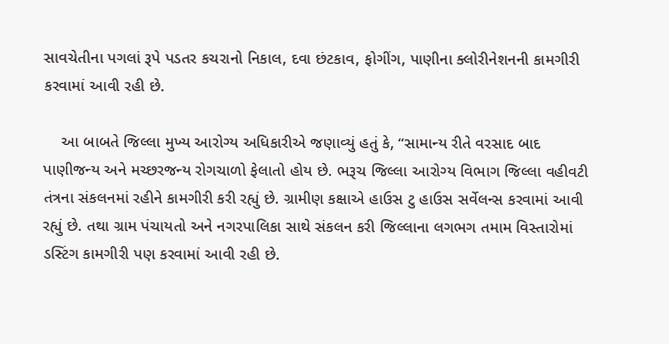સાવચેતીના પગલાં રૂપે પડતર કચરાનો નિકાલ, દવા છંટકાવ, ફોગીંગ, પાણીના ક્લોરીનેશનની કામગીરી કરવામાં આવી રહી છે.

    આ બાબતે જિલ્લા મુખ્ય આરોગ્ય અધિકારીએ જણાવ્યું હતું કે, “સામાન્ય રીતે વરસાદ બાદ પાણીજન્ય અને મચ્છરજન્ય રોગચાળો ફેલાતો હોય છે. ભરૂચ જિલ્લા આરોગ્ય વિભાગ જિલ્લા વહીવટી તંત્રના સંકલનમાં રહીને કામગીરી કરી રહ્યું છે. ગ્રામીણ કક્ષાએ હાઉસ ટુ હાઉસ સર્વેલન્સ કરવામાં આવી રહ્યું છે. તથા ગ્રામ પંચાયતો અને નગરપાલિકા સાથે સંકલન કરી જિલ્લાના લગભગ તમામ વિસ્તારોમાં ડસ્ટિંગ કામગીરી પણ કરવામાં આવી રહી છે.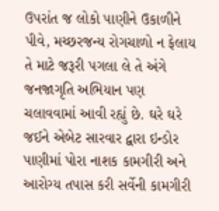ઉપરાંત જ લોકો પાણીને ઉકાળીને પીવે, મચ્છરજન્ય રોગચાળો ન ફેલાય તે માટે જરૂરી પગલા લે તે અંગે જનજાગૃતિ અભિયાન પણ ચલાવવામાં આવી રહ્યું છે. ઘરે ઘરે જઈને એબેટ સારવાર દ્વારા ઇન્ડોર પાણીમાં પોરા નાશક કામગીરી અને આરોગ્ય તપાસ કરી સર્વેની કામગીરી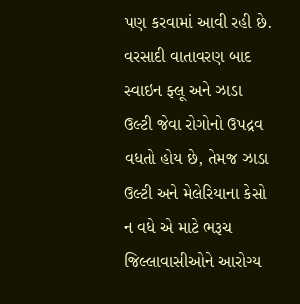પણ કરવામાં આવી રહી છે. વરસાદી વાતાવરણ બાદ સ્વાઇન ફ્લૂ અને ઝાડા ઉલ્ટી જેવા રોગોનો ઉપદ્રવ વધતો હોય છે, તેમજ ઝાડા ઉલ્ટી અને મેલેરિયાના કેસો ન વધે એ માટે ભરૂચ જિલ્લાવાસીઓને આરોગ્ય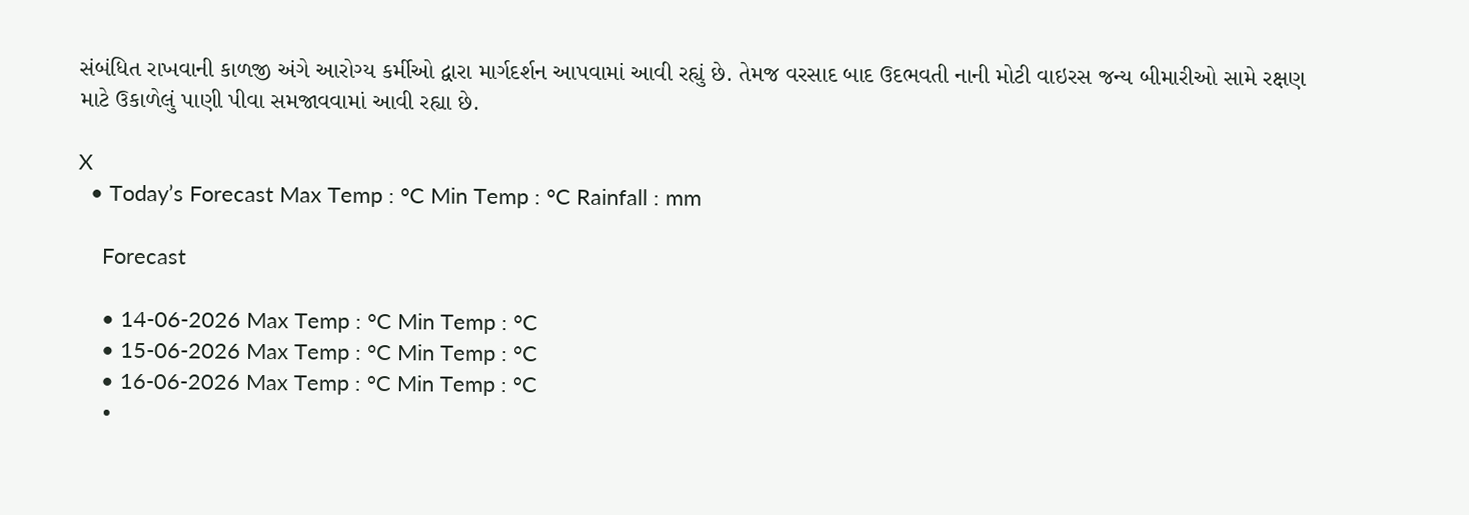સંબંધિત રાખવાની કાળજી અંગે આરોગ્ય કર્મીઓ દ્વારા માર્ગદર્શન આપવામાં આવી રહ્યું છે. તેમજ વરસાદ બાદ ઉદભવતી નાની મોટી વાઇરસ જન્ય બીમારીઓ સામે રક્ષણ માટે ઉકાળેલું પાણી પીવા સમજાવવામાં આવી રહ્યા છે.

X
  • Today’s Forecast Max Temp : °C Min Temp : °C Rainfall : mm

    Forecast

    • 14-06-2026 Max Temp : °C Min Temp : °C
    • 15-06-2026 Max Temp : °C Min Temp : °C
    • 16-06-2026 Max Temp : °C Min Temp : °C
    •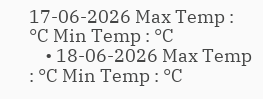17-06-2026 Max Temp : °C Min Temp : °C
    • 18-06-2026 Max Temp : °C Min Temp : °C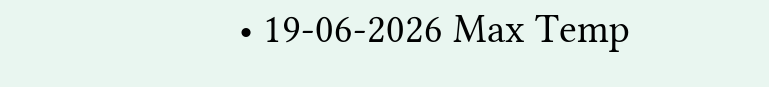• 19-06-2026 Max Temp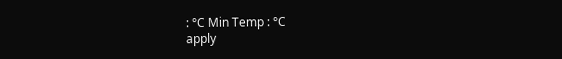: °C Min Temp : °C
apply